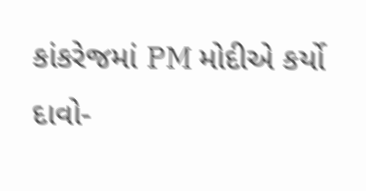કાંકરેજમાં PM મોદીએ કર્યો દાવો-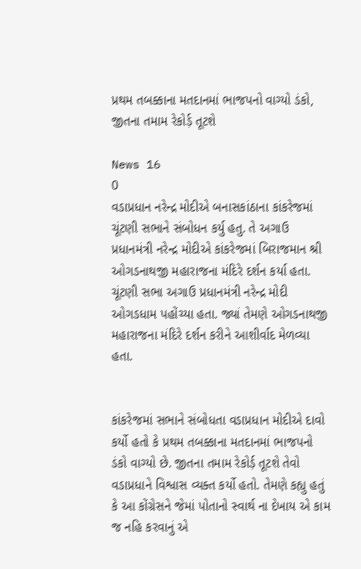પ્રથમ તબક્કાના મતદાનમાં ભાજપનો વાગ્યો ડંકો, જીતના તમામ રેકોર્ડ઼ તૂટશે

News 16
0
વડાપ્રધાન નરેન્દ્ર મોદીએ બનાસકાંઠાના કાંકરેજમાં ચૂંટણી સભાને સંબોધન કર્યુ હતુ. તે અગાઉ પ્રધાનમંત્રી નરેન્દ્ર મોદીએ કાંકરેજમાં બિરાજમાન શ્રી ઓગડનાથજી મહારાજના મંદિરે દર્શન કર્યા હતા. ચૂંટણી સભા અગાઉ પ્રધાનમંત્રી નરેન્દ્ર મોદી ઓગડધામ પહોંચ્યા હતા. જ્યાં તેમણે ઓગડનાથજી મહારાજના મંદિરે દર્શન કરીને આશીર્વાદ મેળવ્યા હતા.


કાંકરેજમાં સભાને સંબોધતા વડાપ્રધાન મોદીએ દાવો કર્યો હતો કે પ્રથમ તબક્કાના મતદાનમાં ભાજપનો ડંકો વાગ્યો છે. જીતના તમામ રેકોર્ડ઼ તૂટશે તેવો વડાપ્રધાને વિશ્વાસ વ્યક્ત કર્યો હતો. તેમણે કહ્યુ હતું કે આ કોંગ્રેસને જેમાં પોતાનો સ્વાર્થ ના દેખાય એ કામ જ નહિ કરવાનું એ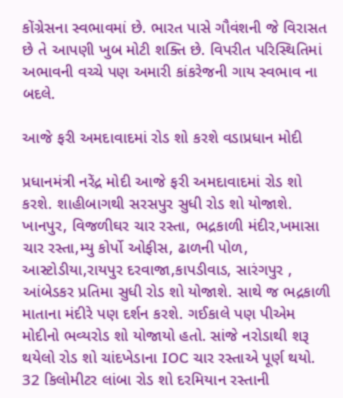કોંગ્રેસના સ્વભાવમાં છે. ભારત પાસે ગૌવંશની જે વિરાસત છે તે આપણી ખુબ મોટી શક્તિ છે. વિપરીત પરિસ્થિતિમાં અભાવની વચ્ચે પણ અમારી કાંકરેજની ગાય સ્વભાવ ના બદલે.

આજે ફરી અમદાવાદમાં રોડ શો કરશે વડાપ્રધાન મોદી

પ્રધાનમંત્રી નરેંદ્ર મોદી આજે ફરી અમદાવાદમાં રોડ શો કરશે. શાહીબાગથી સરસપુર સુધી રોડ શો યોજાશે. ખાનપુર, વિજળીઘર ચાર રસ્તા, ભદ્રકાળી મંદીર,ખમાસા ચાર રસ્તા,મ્યુ કોર્પો ઓફીસ, ઢાળની પોળ, આસ્ટોડીયા,રાયપુર દરવાજા,કાપડીવાડ, સારંગપુર , આંબેડકર પ્રતિમા સુધી રોડ શો યોજાશે. સાથે જ ભદ્રકાળી માતાના મંદીરે પણ દર્શન કરશે. ગઈકાલે પણ પીએમ મોદીનો ભવ્યરોડ શો યોજાયો હતો. સાંજે નરોડાથી શરૂ થયેલો રોડ શો ચાંદખેડાના IOC ચાર રસ્તાએ પૂર્ણ થયો. 32 કિલોમીટર લાંબા રોડ શો દરમિયાન રસ્તાની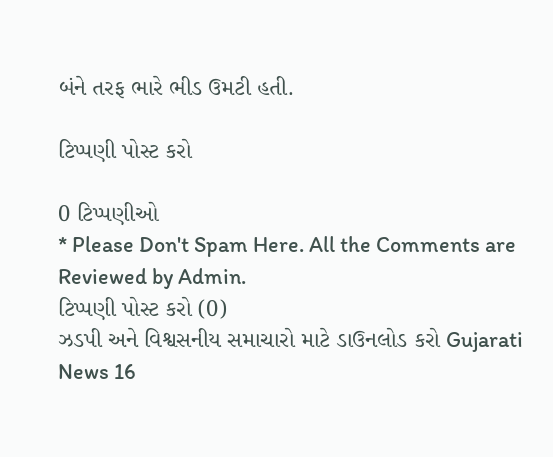બંને તરફ ભારે ભીડ ઉમટી હતી.

ટિપ્પણી પોસ્ટ કરો

0 ટિપ્પણીઓ
* Please Don't Spam Here. All the Comments are Reviewed by Admin.
ટિપ્પણી પોસ્ટ કરો (0)
ઝડપી અને વિશ્વસનીય સમાચારો માટે ડાઉનલોડ કરો Gujarati News 16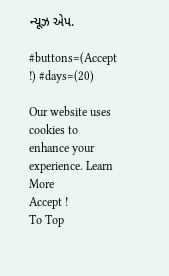ન્યૂઝ એપ.

#buttons=(Accept !) #days=(20)

Our website uses cookies to enhance your experience. Learn More
Accept !
To Top